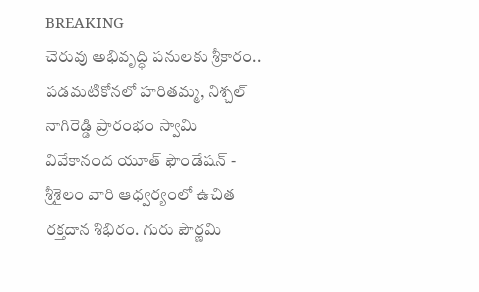BREAKING
చెరువు అభివృద్ధి పనులకు శ్రీకారం.. పడమటికోనలో హరితమ్మ, నిశ్చల్ నాగిరెడ్డి ప్రారంభం స్వామి వివేకానంద యూత్ ఫౌండేషన్ - శ్రీశైలం వారి ఆధ్వర్యంలో ఉచిత రక్తదాన శిభిరం. గురు పౌర్ణమి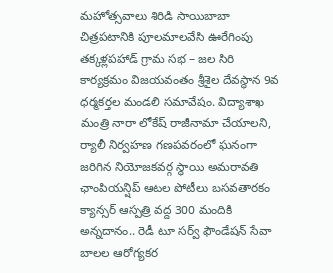మహోత్సవాలు శిరిడి సాయిబాబా చిత్రపటానికి పూలమాలవేసి ఊరేగింపు తక్కళ్లపహాడ్ గ్రామ సభ – జల సిరి కార్యక్రమం విజయవంతం శ్రీశైల దేవస్థాన 9వ ధర్మకర్తల మండలి సమావేషం. విద్యాశాఖ మంత్రి నారా లోకేష్ రాజీనామా చేయాలని, ర్యాలీ నిర్వహణ గణపవరంలో ఘనంగా జరిగిన నియోజకవర్గ స్థాయి అమరావతి ఛాంపియన్షిప్ ఆటల పోటీలు బసవతారకం క్యాన్సర్ ఆస్పత్రి వద్ద 300 మందికి అన్నదానం.. రెడీ టూ సర్వ్ ఫౌండేషన్ సేవా బాలల ఆరోగ్యకర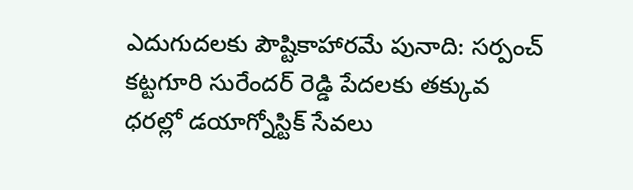ఎదుగుదలకు పౌష్టికాహారమే పునాది: సర్పంచ్ కట్టగూరి సురేందర్ రెడ్డి పేదలకు తక్కువ ధరల్లో డయాగ్నోస్టిక్ సేవలు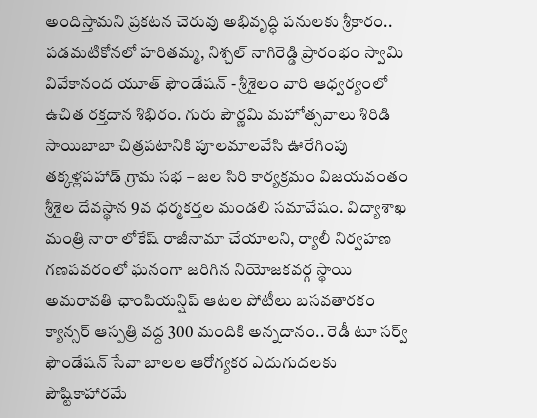అందిస్తామని ప్రకటన చెరువు అభివృద్ధి పనులకు శ్రీకారం.. పడమటికోనలో హరితమ్మ, నిశ్చల్ నాగిరెడ్డి ప్రారంభం స్వామి వివేకానంద యూత్ ఫౌండేషన్ - శ్రీశైలం వారి ఆధ్వర్యంలో ఉచిత రక్తదాన శిభిరం. గురు పౌర్ణమి మహోత్సవాలు శిరిడి సాయిబాబా చిత్రపటానికి పూలమాలవేసి ఊరేగింపు తక్కళ్లపహాడ్ గ్రామ సభ – జల సిరి కార్యక్రమం విజయవంతం శ్రీశైల దేవస్థాన 9వ ధర్మకర్తల మండలి సమావేషం. విద్యాశాఖ మంత్రి నారా లోకేష్ రాజీనామా చేయాలని, ర్యాలీ నిర్వహణ గణపవరంలో ఘనంగా జరిగిన నియోజకవర్గ స్థాయి అమరావతి ఛాంపియన్షిప్ ఆటల పోటీలు బసవతారకం క్యాన్సర్ ఆస్పత్రి వద్ద 300 మందికి అన్నదానం.. రెడీ టూ సర్వ్ ఫౌండేషన్ సేవా బాలల ఆరోగ్యకర ఎదుగుదలకు పౌష్టికాహారమే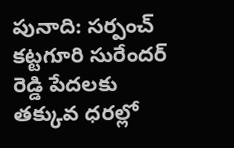పునాది: సర్పంచ్ కట్టగూరి సురేందర్ రెడ్డి పేదలకు తక్కువ ధరల్లో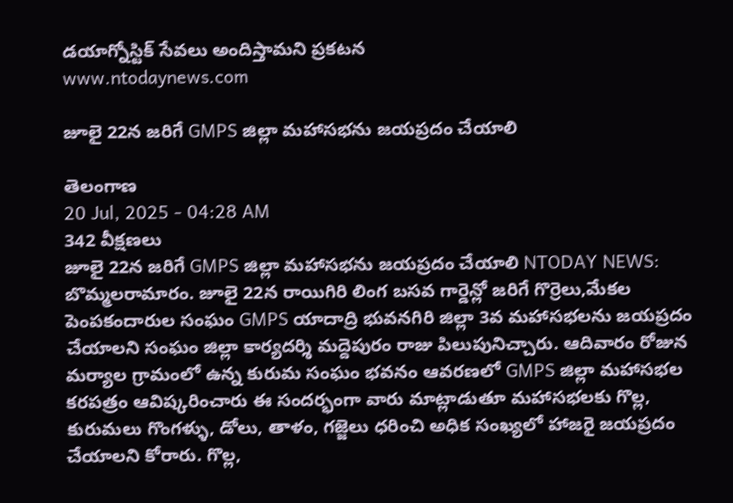డయాగ్నోస్టిక్ సేవలు అందిస్తామని ప్రకటన
www.ntodaynews.com

జూలై 22న జరిగే GMPS జిల్లా మహాసభను జయప్రదం చేయాలి

తెలంగాణ
20 Jul, 2025 - 04:28 AM
342 వీక్షణలు
జూలై 22న జరిగే GMPS జిల్లా మహాసభను జయప్రదం చేయాలి NTODAY NEWS: బొమ్మలరామారం. జూలై 22న రాయిగిరి లింగ బసవ గార్డెన్లో జరిగే గొర్రెలు,మేకల పెంపకందారుల సంఘం GMPS యాదాద్రి భువనగిరి జిల్లా 3వ మహాసభలను జయప్రదం చేయాలని సంఘం జిల్లా కార్యదర్శి మద్దెపురం రాజు పిలుపునిచ్చారు. ఆదివారం రోజున మర్యాల గ్రామంలో ఉన్న కురుమ సంఘం భవనం ఆవరణలో GMPS జిల్లా మహాసభల కరపత్రం ఆవిష్కరించారు ఈ సందర్భంగా వారు మాట్లాడుతూ మహాసభలకు గొల్ల, కురుమలు గొంగళ్ళు, డోలు, తాళం, గజ్జెలు ధరించి అధిక సంఖ్యలో హాజరై జయప్రదం చేయాలని కోరారు. గొల్ల,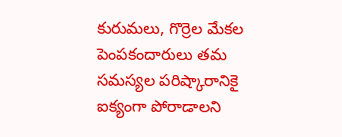కురుమలు, గొర్రెల మేకల పెంపకందారులు తమ సమస్యల పరిష్కారానికై ఐక్యంగా పోరాడాలని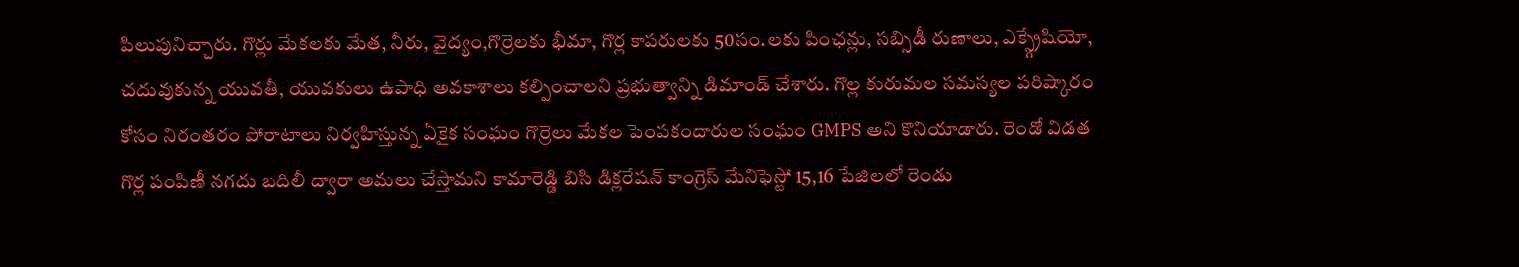పిలుపునిచ్చారు. గొర్లు మేకలకు మేత, నీరు, వైద్యం,గొర్రెలకు భీమా, గొర్ల కాపరులకు 50సం.లకు పింఛన్లు, సబ్సిడీ రుణాలు, ఎక్స్గ్రేషియో, చదువుకున్న యువతీ, యువకులు ఉపాధి అవకాశాలు కల్పించాలని ప్రభుత్వాన్ని డిమాండ్ చేశారు. గొల్ల కురుమల సమస్యల పరిష్కారం కోసం నిరంతరం పోరాటాలు నిర్వహిస్తున్న ఏకైక సంఘం గొర్రెలు మేకల పెంపకందారుల సంఘం GMPS అని కొనియాడారు. రెండో విడత గొర్ల పంపిణీ నగదు బదిలీ ద్వారా అమలు చేస్తామని కామారెడ్డి బిసి డిక్లరేషన్ కాంగ్రెస్ మేనిఫెస్టో 15,16 పేజిలలో రెండు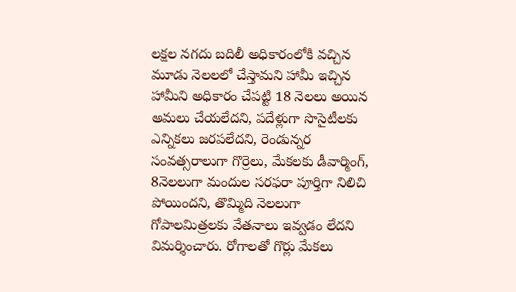లక్షల నగదు బదిలీ అధికారంలోకి వచ్చిన మూడు నెలలలో చేస్తామని హామీ ఇచ్చిన హామీని అధికారం చేపట్టి 18 నెలలు అయిన అమలు చేయలేదని, పదేళ్లుగా సొసైటీలకు ఎన్నికలు జరపలేదని, రెండున్నర సంవత్సరాలుగా గొర్రెలు, మేకలకు డీవార్మింగ్, 8నెలలుగా మందుల సరఫరా పూర్తిగా నిలిచి పోయిందని, తొమ్మిది నెలలుగా గోపాలమిత్రలకు వేతనాలు ఇవ్వడం లేదని విమర్శించారు. రోగాలతో గొర్లు మేకలు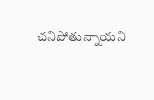చనిపోతున్నాయని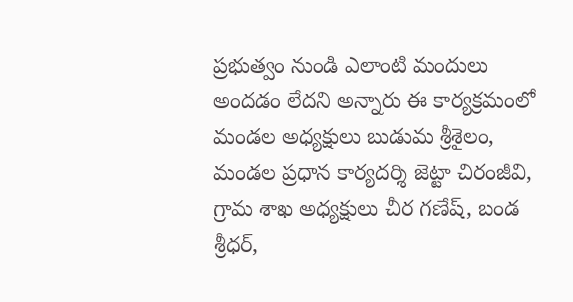ప్రభుత్వం నుండి ఎలాంటి మందులు అందడం లేదని అన్నారు ఈ కార్యక్రమంలో మండల అధ్యక్షులు బుడుమ శ్రీశైలం, మండల ప్రధాన కార్యదర్శి జెట్టా చిరంజీవి, గ్రామ శాఖ అధ్యక్షులు చీర గణేష్, బండ శ్రీధర్,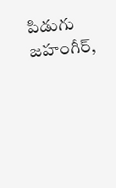పిడుగు జహంగీర్,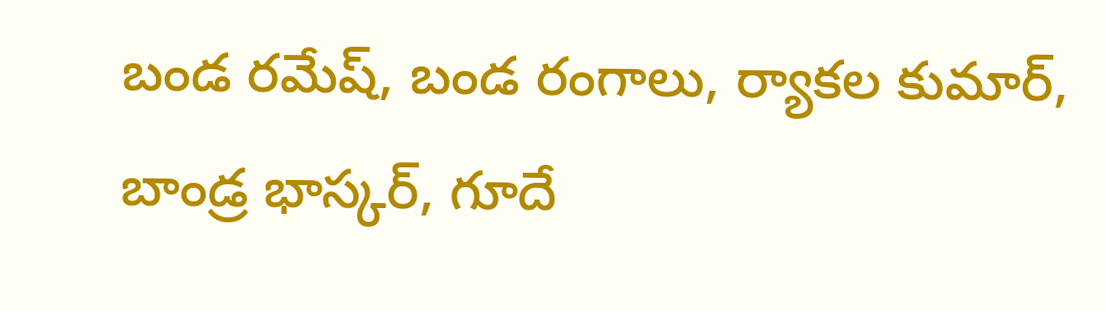బండ రమేష్, బండ రంగాలు, ర్యాకల కుమార్, బాండ్ర భాస్కర్, గూదే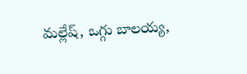మల్లేష్, ఒగ్గు బాలయ్య,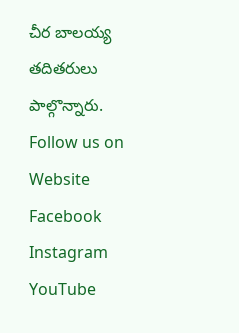చీర బాలయ్య తదితరులు పాల్గొన్నారు. Follow us on Website Facebook Instagram YouTube